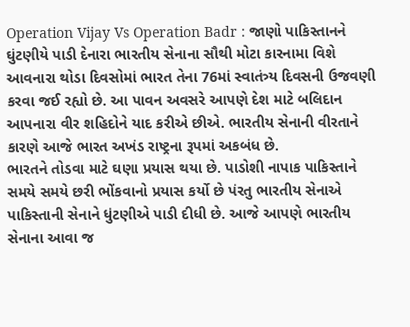Operation Vijay Vs Operation Badr : જાણો પાકિસ્તાનને ઘુંટણીયે પાડી દેનારા ભારતીય સેનાના સૌથી મોટા કારનામા વિશે
આવનારા થોડા દિવસોમાં ભારત તેના 76માં સ્વાતંત્ર્ય દિવસની ઉજવણી કરવા જઈ રહ્યો છે. આ પાવન અવસરે આપણે દેશ માટે બલિદાન આપનારા વીર શહિદોને યાદ કરીએ છીએ. ભારતીય સેનાની વીરતાને કારણે આજે ભારત અખંડ રાષ્ટ્રના રૂપમાં અકબંધ છે.
ભારતને તોડવા માટે ઘણા પ્રયાસ થયા છે. પાડોશી નાપાક પાકિસ્તાને સમયે સમયે છરી ભોંકવાનો પ્રયાસ કર્યો છે પંરતુ ભારતીય સેનાએ પાકિસ્તાની સેનાને ધુંટણીએ પાડી દીધી છે. આજે આપણે ભારતીય સેનાના આવા જ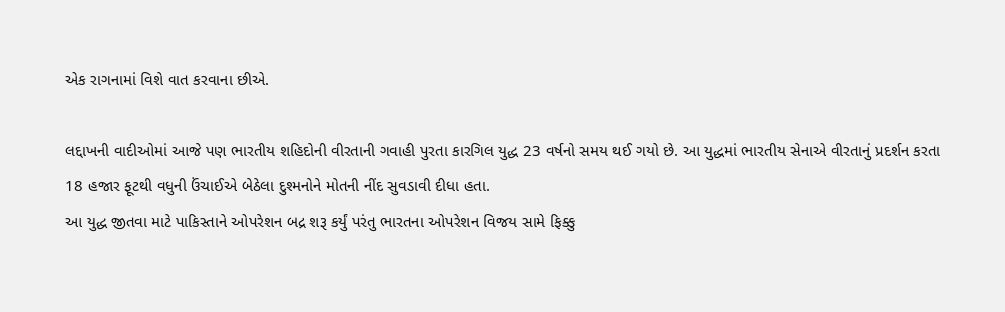એક રાગનામાં વિશે વાત કરવાના છીએ.

લદ્દાખની વાદીઓમાં આજે પણ ભારતીય શહિદોની વીરતાની ગવાહી પુરતા કારગિલ યુદ્ધ 23 વર્ષનો સમય થઈ ગયો છે. આ યુદ્ધમાં ભારતીય સેનાએ વીરતાનું પ્રદર્શન કરતા 18 હજાર ફૂટથી વધુની ઉંચાઈએ બેઠેલા દુશ્મનોને મોતની નીંદ સુવડાવી દીધા હતા.
આ યુદ્ધ જીતવા માટે પાકિસ્તાને ઓપરેશન બદ્ર શરૂ કર્યું પરંતુ ભારતના ઓપરેશન વિજય સામે ફિક્કુ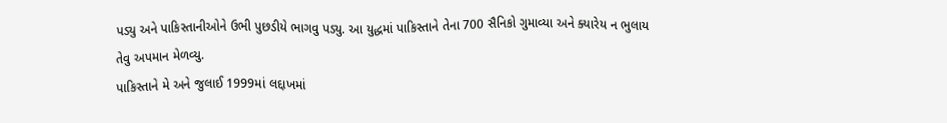પડ્યુ અને પાકિસ્તાનીઓને ઉભી પુછડીયે ભાગવુ પડ્યુ. આ યુદ્ધમાં પાકિસ્તાને તેના 700 સૈનિકો ગુમાવ્યા અને ક્યારેય ન ભુલાય તેવુ અપમાન મેળવ્યુ.
પાકિસ્તાને મે અને જુલાઈ 1999માં લદ્દાખમાં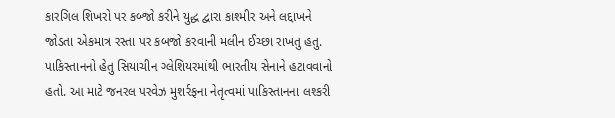કારગિલ શિખરો પર કબ્જો કરીને યુદ્ધ દ્વારા કાશ્મીર અને લદ્દાખને જોડતા એકમાત્ર રસ્તા પર કબજો કરવાની મલીન ઈચ્છા રાખતુ હતુ. પાકિસ્તાનનો હેતુ સિયાચીન ગ્લેશિયરમાંથી ભારતીય સેનાને હટાવવાનો હતો. આ માટે જનરલ પરવેઝ મુશર્રફના નેતૃત્વમાં પાકિસ્તાનના લશ્કરી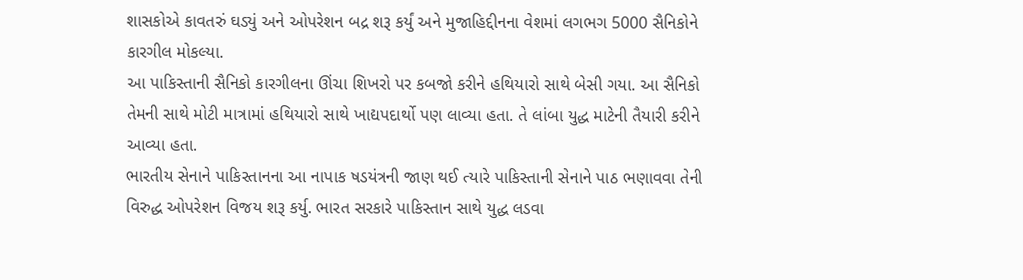શાસકોએ કાવતરું ઘડ્યું અને ઓપરેશન બદ્ર શરૂ કર્યું અને મુજાહિદ્દીનના વેશમાં લગભગ 5000 સૈનિકોને કારગીલ મોકલ્યા.
આ પાકિસ્તાની સૈનિકો કારગીલના ઊંચા શિખરો પર કબજો કરીને હથિયારો સાથે બેસી ગયા. આ સૈનિકો તેમની સાથે મોટી માત્રામાં હથિયારો સાથે ખાદ્યપદાર્થો પણ લાવ્યા હતા. તે લાંબા યુદ્ધ માટેની તૈયારી કરીને આવ્યા હતા.
ભારતીય સેનાને પાકિસ્તાનના આ નાપાક ષડયંત્રની જાણ થઈ ત્યારે પાકિસ્તાની સેનાને પાઠ ભણાવવા તેની વિરુદ્ધ ઓપરેશન વિજય શરૂ કર્યુ. ભારત સરકારે પાકિસ્તાન સાથે યુદ્ધ લડવા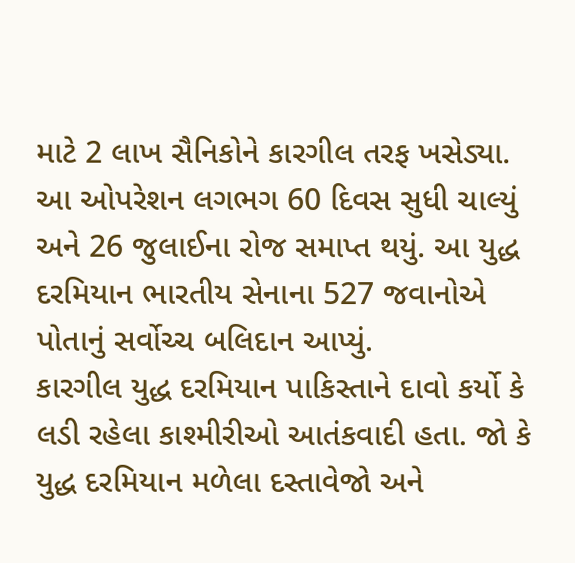માટે 2 લાખ સૈનિકોને કારગીલ તરફ ખસેડ્યા. આ ઓપરેશન લગભગ 60 દિવસ સુધી ચાલ્યું અને 26 જુલાઈના રોજ સમાપ્ત થયું. આ યુદ્ધ દરમિયાન ભારતીય સેનાના 527 જવાનોએ પોતાનું સર્વોચ્ચ બલિદાન આપ્યું.
કારગીલ યુદ્ધ દરમિયાન પાકિસ્તાને દાવો કર્યો કે લડી રહેલા કાશ્મીરીઓ આતંકવાદી હતા. જો કે યુદ્ધ દરમિયાન મળેલા દસ્તાવેજો અને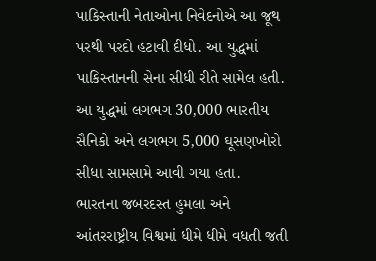પાકિસ્તાની નેતાઓના નિવેદનોએ આ જૂથ પરથી પરદો હટાવી દીધો. આ યુદ્ધમાં પાકિસ્તાનની સેના સીધી રીતે સામેલ હતી. આ યુદ્ધમાં લગભગ 30,000 ભારતીય સૈનિકો અને લગભગ 5,000 ઘૂસણખોરો સીધા સામસામે આવી ગયા હતા.
ભારતના જબરદસ્ત હુમલા અને આંતરરાષ્ટ્રીય વિશ્વમાં ધીમે ધીમે વધતી જતી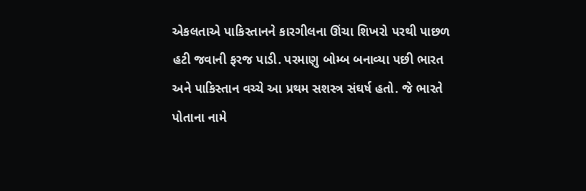એકલતાએ પાકિસ્તાનને કારગીલના ઊંચા શિખરો પરથી પાછળ હટી જવાની ફરજ પાડી. પરમાણુ બોમ્બ બનાવ્યા પછી ભારત અને પાકિસ્તાન વચ્ચે આ પ્રથમ સશસ્ત્ર સંઘર્ષ હતો. જે ભારતે પોતાના નામે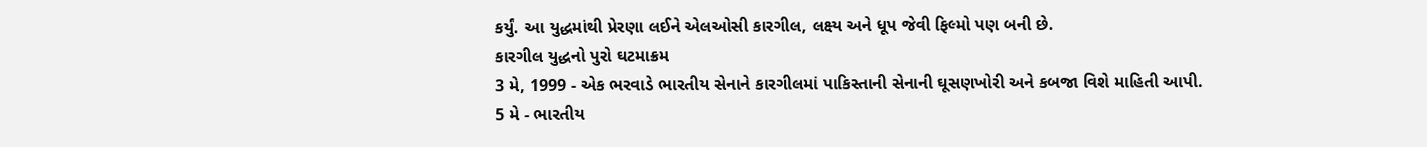કર્યું. આ યુદ્ધમાંથી પ્રેરણા લઈને એલઓસી કારગીલ, લક્ષ્ય અને ધૂપ જેવી ફિલ્મો પણ બની છે.
કારગીલ યુદ્ધનો પુરો ઘટમાક્રમ
3 મે, 1999 - એક ભરવાડે ભારતીય સેનાને કારગીલમાં પાકિસ્તાની સેનાની ઘૂસણખોરી અને કબજા વિશે માહિતી આપી.
5 મે - ભારતીય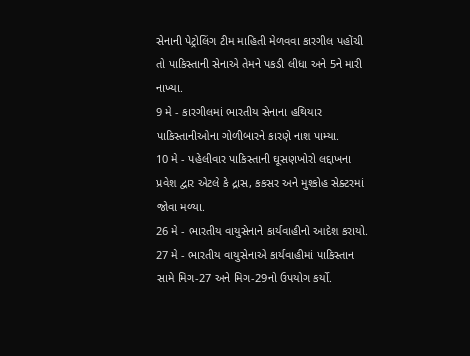સેનાની પેટ્રોલિંગ ટીમ માહિતી મેળવવા કારગીલ પહોંચી તો પાકિસ્તાની સેનાએ તેમને પકડી લીધા અને 5ને મારી નાખ્યા.
9 મે - કારગીલમાં ભારતીય સેનાના હથિયાર પાકિસ્તાનીઓના ગોળીબારને કારણે નાશ પામ્યા.
10 મે - પહેલીવાર પાકિસ્તાની ઘૂસણખોરો લદ્દાખના પ્રવેશ દ્વાર એટલે કે દ્રાસ, કકસર અને મુશ્કોહ સેક્ટરમાં જોવા મળ્યા.
26 મે - ભારતીય વાયુસેનાને કાર્યવાહીનો આદેશ કરાયો.
27 મે - ભારતીય વાયુસેનાએ કાર્યવાહીમાં પાકિસ્તાન સામે મિગ-27 અને મિગ-29નો ઉપયોગ કર્યો.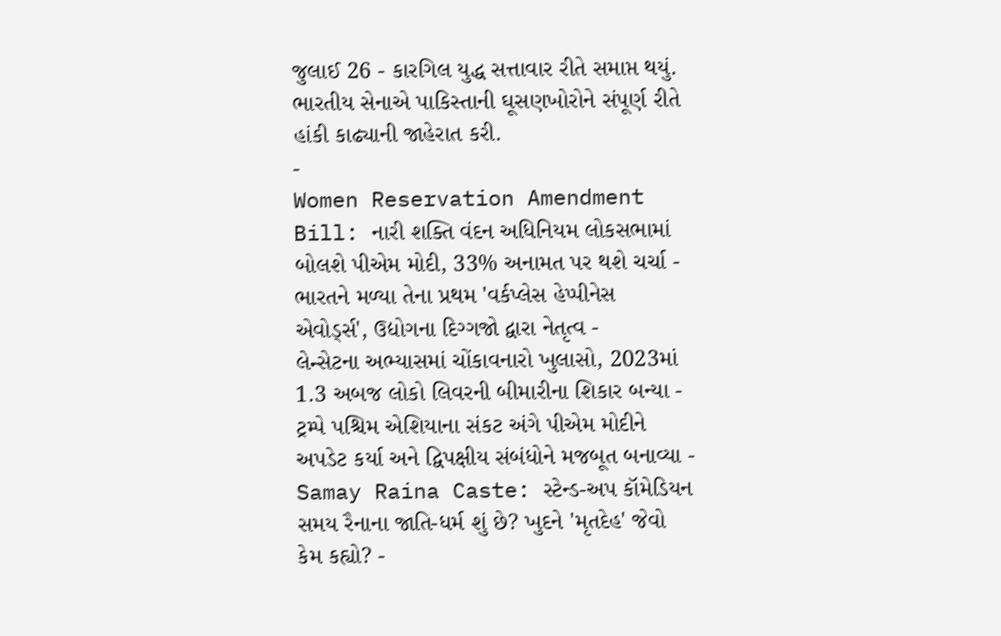જુલાઈ 26 - કારગિલ યુદ્ધ સત્તાવાર રીતે સમાપ્ત થયું. ભારતીય સેનાએ પાકિસ્તાની ઘૂસણખોરોને સંપૂર્ણ રીતે હાંકી કાઢ્યાની જાહેરાત કરી.
-
Women Reservation Amendment Bill: નારી શક્તિ વંદન અધિનિયમ લોકસભામાં બોલશે પીએમ મોદી, 33% અનામત પર થશે ચર્ચા -
ભારતને મળ્યા તેના પ્રથમ 'વર્કપ્લેસ હેપ્પીનેસ એવોર્ડ્સ', ઉદ્યોગના દિગ્ગજો દ્વારા નેતૃત્વ -
લેન્સેટના અભ્યાસમાં ચોંકાવનારો ખુલાસો, 2023માં 1.3 અબજ લોકો લિવરની બીમારીના શિકાર બન્યા -
ટ્રમ્પે પશ્ચિમ એશિયાના સંકટ અંગે પીએમ મોદીને અપડેટ કર્યા અને દ્વિપક્ષીય સંબંધોને મજબૂત બનાવ્યા -
Samay Raina Caste: સ્ટેન્ડ-અપ કૉમેડિયન સમય રૈનાના જાતિ-ધર્મ શું છે? ખુદને 'મૃતદેહ' જેવો કેમ કહ્યો? -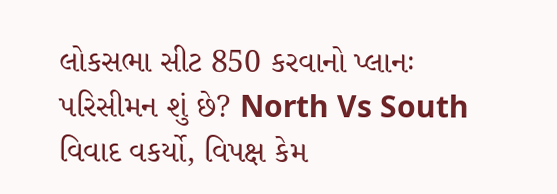લોકસભા સીટ 850 કરવાનો પ્લાનઃ પરિસીમન શું છે? North Vs South વિવાદ વકર્યો, વિપક્ષ કેમ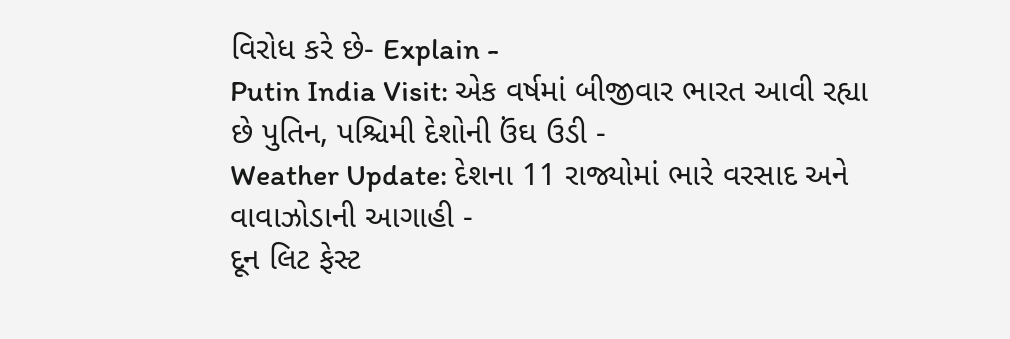વિરોધ કરે છે- Explain -
Putin India Visit: એક વર્ષમાં બીજીવાર ભારત આવી રહ્યા છે પુતિન, પશ્ચિમી દેશોની ઉંઘ ઉડી -
Weather Update: દેશના 11 રાજ્યોમાં ભારે વરસાદ અને વાવાઝોડાની આગાહી -
દૂન લિટ ફેસ્ટ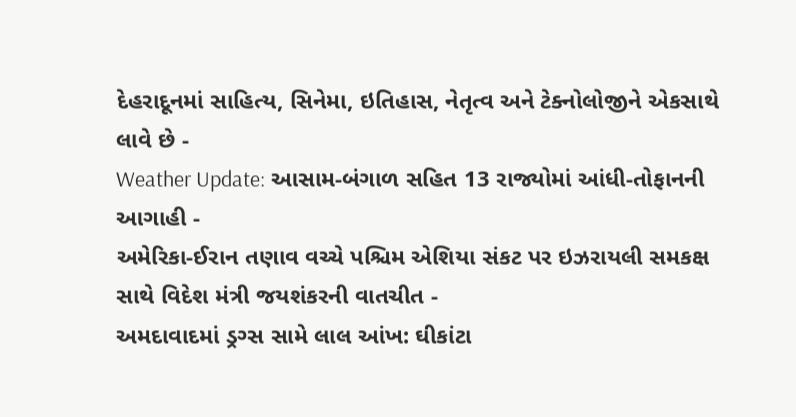દેહરાદૂનમાં સાહિત્ય, સિનેમા, ઇતિહાસ, નેતૃત્વ અને ટેક્નોલોજીને એકસાથે લાવે છે -
Weather Update: આસામ-બંગાળ સહિત 13 રાજ્યોમાં આંધી-તોફાનની આગાહી -
અમેરિકા-ઈરાન તણાવ વચ્ચે પશ્ચિમ એશિયા સંકટ પર ઇઝરાયલી સમકક્ષ સાથે વિદેશ મંત્રી જયશંકરની વાતચીત -
અમદાવાદમાં ડ્રગ્સ સામે લાલ આંખ: ઘીકાંટા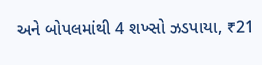અને બોપલમાંથી 4 શખ્સો ઝડપાયા, ₹21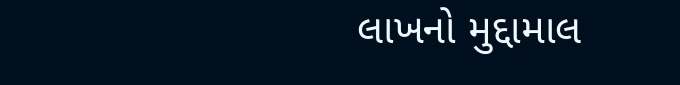લાખનો મુદ્દામાલ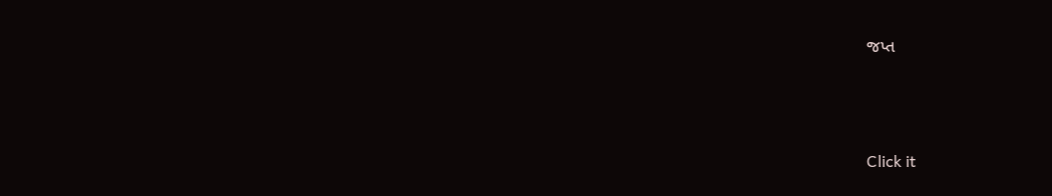જપ્ત



Click it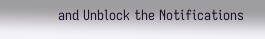and Unblock the Notifications